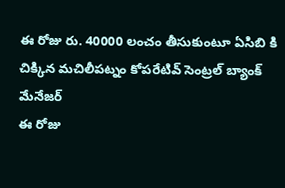ఈ రోజు రు. 40000 లంచం తీసుకుంటూ ఏసిబి కి చిక్కిన మచిలీపట్నం కోపరేటివ్ సెంట్రల్ బ్యాంక్ మేనేజర్
ఈ రోజు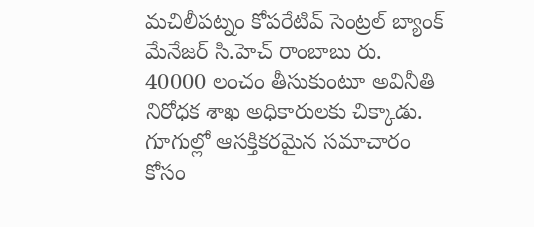మచిలీపట్నం కోపరేటివ్ సెంట్రల్ బ్యాంక్ మేనేజర్ సి.హెచ్ రాంబాబు రు. 40000 లంచం తీసుకుంటూ అవినీతి నిరోధక శాఖ అధికారులకు చిక్కాడు.
గూగుల్లో ఆసక్తికరమైన సమాచారం కోసం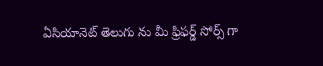ఏసియానెట్ తెలుగు ను మీ ఫ్రిఫర్డ్ సోర్స్ గా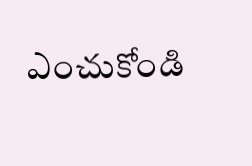ఎంచుకోండి